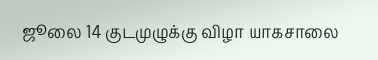ஜூலை 14 குடமுழுக்கு விழா யாகசாலை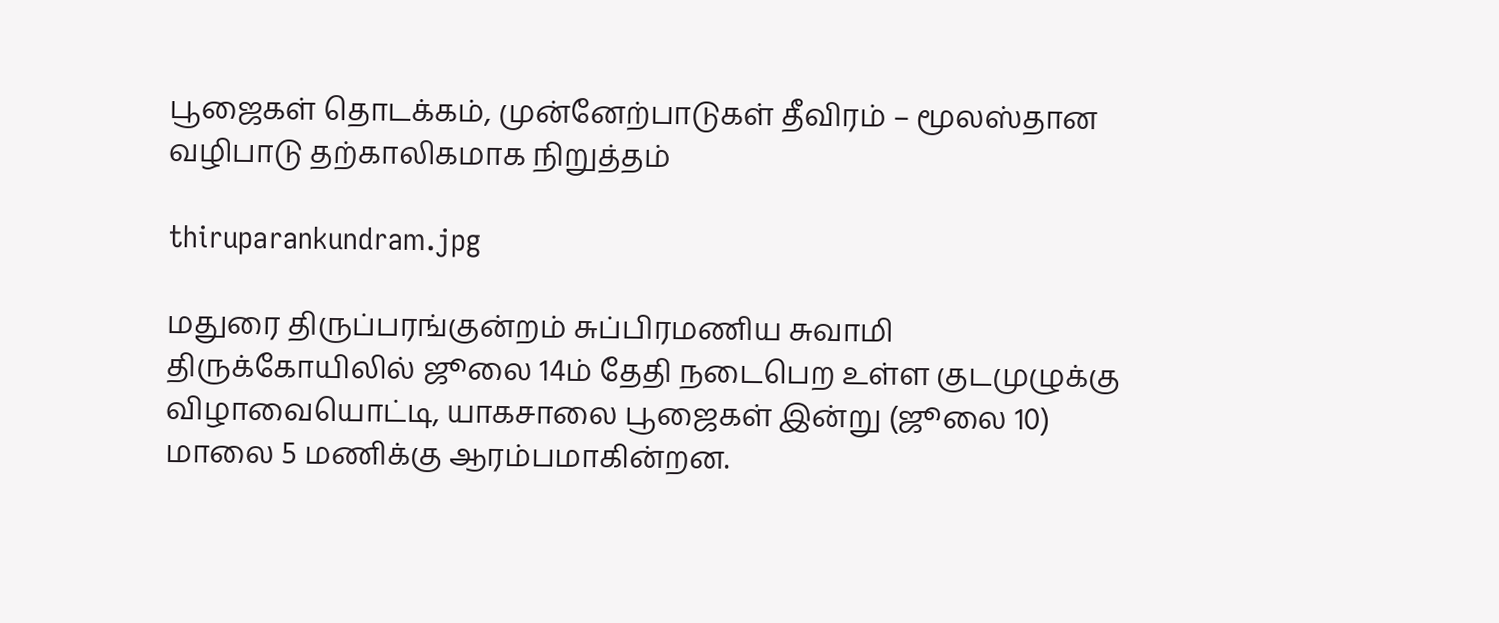பூஜைகள் தொடக்கம், முன்னேற்பாடுகள் தீவிரம் – மூலஸ்தான வழிபாடு தற்காலிகமாக நிறுத்தம்

thiruparankundram.jpg

மதுரை திருப்பரங்குன்றம் சுப்பிரமணிய சுவாமி திருக்கோயிலில் ஜூலை 14ம் தேதி நடைபெற உள்ள குடமுழுக்கு விழாவையொட்டி, யாகசாலை பூஜைகள் இன்று (ஜூலை 10) மாலை 5 மணிக்கு ஆரம்பமாகின்றன.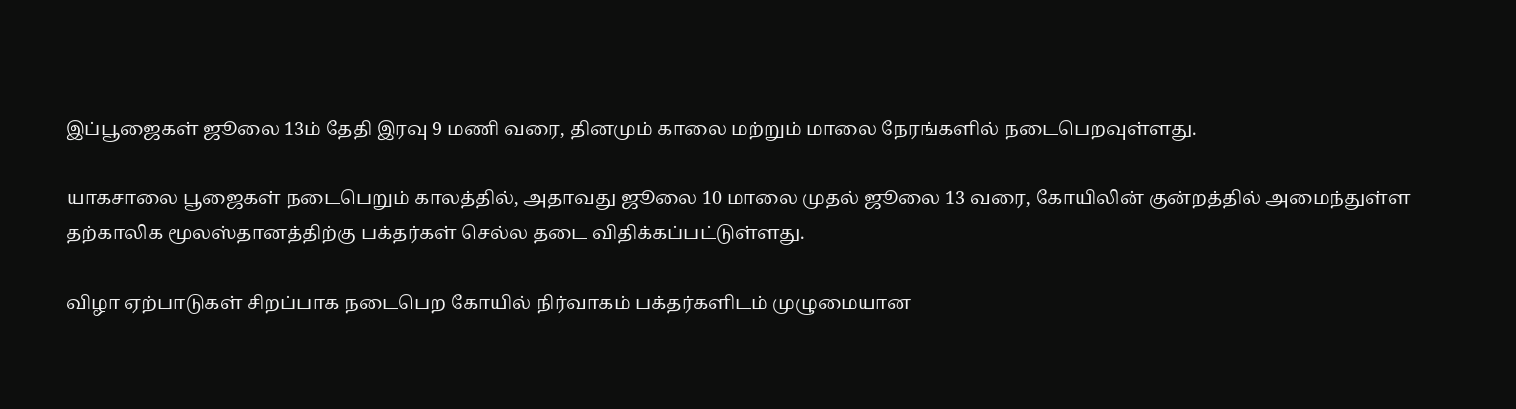இப்பூஜைகள் ஜூலை 13ம் தேதி இரவு 9 மணி வரை, தினமும் காலை மற்றும் மாலை நேரங்களில் நடைபெறவுள்ளது.

யாகசாலை பூஜைகள் நடைபெறும் காலத்தில், அதாவது ஜூலை 10 மாலை முதல் ஜூலை 13 வரை, கோயிலின் குன்றத்தில் அமைந்துள்ள தற்காலிக மூலஸ்தானத்திற்கு பக்தர்கள் செல்ல தடை விதிக்கப்பட்டுள்ளது.

விழா ஏற்பாடுகள் சிறப்பாக நடைபெற கோயில் நிர்வாகம் பக்தர்களிடம் முழுமையான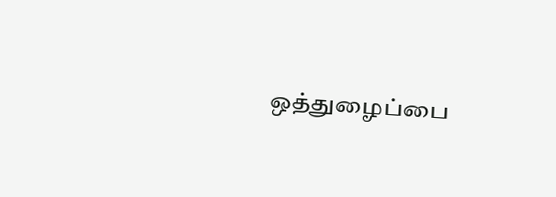ஒத்துழைப்பை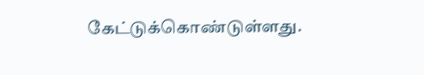கேட்டுக்கொண்டுள்ளது.